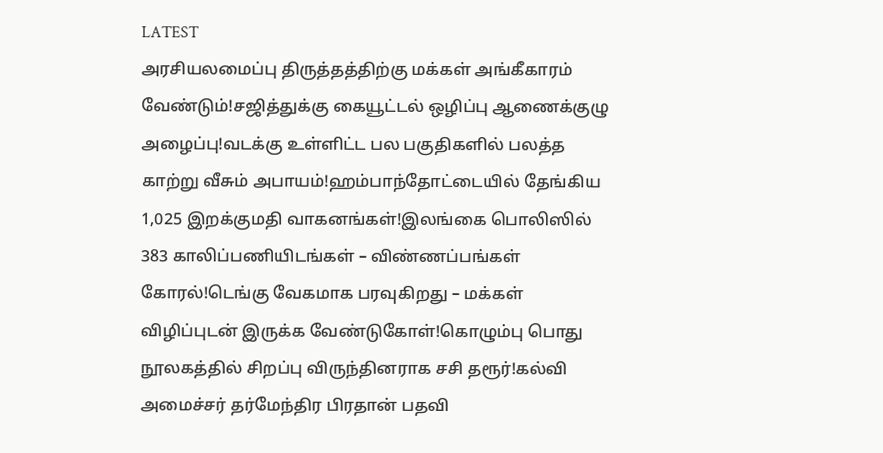LATEST
அரசியலமைப்பு திருத்தத்திற்கு மக்கள் அங்கீகாரம் வேண்டும்!சஜித்துக்கு கையூட்டல் ஒழிப்பு ஆணைக்குழு அழைப்பு!வடக்கு உள்ளிட்ட பல பகுதிகளில் பலத்த காற்று வீசும் அபாயம்!ஹம்பாந்தோட்டையில் தேங்கிய 1,025 இறக்குமதி வாகனங்கள்!இலங்கை பொலிஸில் 383 காலிப்பணியிடங்கள் – விண்ணப்பங்கள் கோரல்!டெங்கு வேகமாக பரவுகிறது – மக்கள் விழிப்புடன் இருக்க வேண்டுகோள்!கொழும்பு பொது நூலகத்தில் சிறப்பு விருந்தினராக சசி தரூர்!கல்வி அமைச்சர் தர்மேந்திர பிரதான் பதவி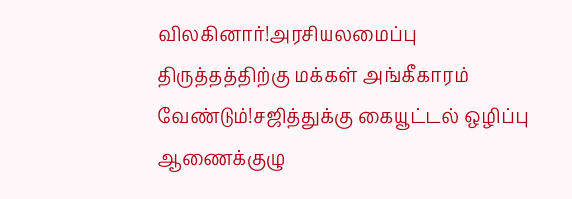விலகினார்!அரசியலமைப்பு திருத்தத்திற்கு மக்கள் அங்கீகாரம் வேண்டும்!சஜித்துக்கு கையூட்டல் ஒழிப்பு ஆணைக்குழு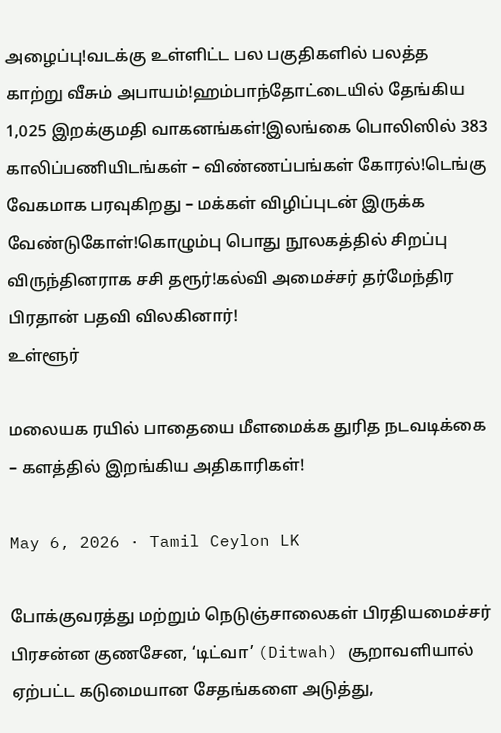அழைப்பு!வடக்கு உள்ளிட்ட பல பகுதிகளில் பலத்த காற்று வீசும் அபாயம்!ஹம்பாந்தோட்டையில் தேங்கிய 1,025 இறக்குமதி வாகனங்கள்!இலங்கை பொலிஸில் 383 காலிப்பணியிடங்கள் – விண்ணப்பங்கள் கோரல்!டெங்கு வேகமாக பரவுகிறது – மக்கள் விழிப்புடன் இருக்க வேண்டுகோள்!கொழும்பு பொது நூலகத்தில் சிறப்பு விருந்தினராக சசி தரூர்!கல்வி அமைச்சர் தர்மேந்திர பிரதான் பதவி விலகினார்!
உள்ளூர்

மலையக ரயில் பாதையை மீளமைக்க துரித நடவடிக்கை – களத்தில் இறங்கிய அதிகாரிகள்!

May 6, 2026 · Tamil Ceylon LK

போக்குவரத்து மற்றும் நெடுஞ்சாலைகள் பிரதியமைச்சர் பிரசன்ன குணசேன, ‘டிட்வா’ (Ditwah) சூறாவளியால் ஏற்பட்ட கடுமையான சேதங்களை அடுத்து,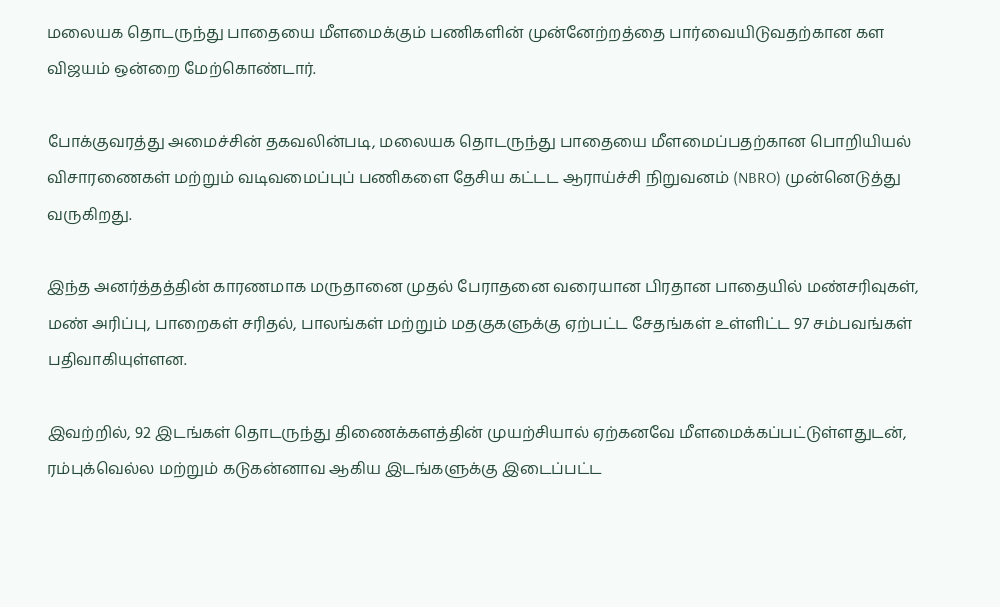மலையக தொடருந்து பாதையை மீளமைக்கும் பணிகளின் முன்னேற்றத்தை பார்வையிடுவதற்கான கள விஜயம் ஒன்றை மேற்கொண்டார்.

போக்குவரத்து அமைச்சின் தகவலின்படி, மலையக தொடருந்து பாதையை மீளமைப்பதற்கான பொறியியல் விசாரணைகள் மற்றும் வடிவமைப்புப் பணிகளை தேசிய கட்டட ஆராய்ச்சி நிறுவனம் (NBRO) முன்னெடுத்து வருகிறது.

இந்த அனர்த்தத்தின் காரணமாக மருதானை முதல் பேராதனை வரையான பிரதான பாதையில் மண்சரிவுகள், மண் அரிப்பு, பாறைகள் சரிதல், பாலங்கள் மற்றும் மதகுகளுக்கு ஏற்பட்ட சேதங்கள் உள்ளிட்ட 97 சம்பவங்கள் பதிவாகியுள்ளன.

இவற்றில், 92 இடங்கள் தொடருந்து திணைக்களத்தின் முயற்சியால் ஏற்கனவே மீளமைக்கப்பட்டுள்ளதுடன், ரம்புக்வெல்ல மற்றும் கடுகன்னாவ ஆகிய இடங்களுக்கு இடைப்பட்ட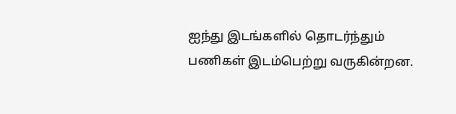ஐந்து இடங்களில் தொடர்ந்தும் பணிகள் இடம்பெற்று வருகின்றன.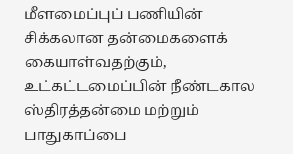மீளமைப்புப் பணியின் சிக்கலான தன்மைகளைக் கையாள்வதற்கும், உட்கட்டமைப்பின் நீண்டகால ஸ்திரத்தன்மை மற்றும் பாதுகாப்பை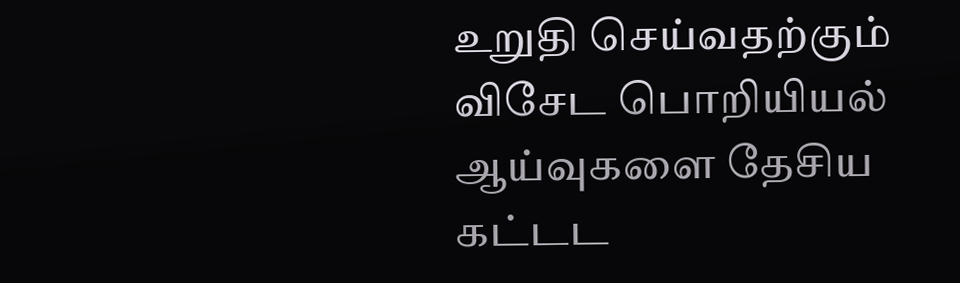உறுதி செய்வதற்கும் விசேட பொறியியல் ஆய்வுகளை தேசிய கட்டட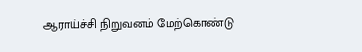ஆராய்ச்சி நிறுவனம் மேற்கொண்டு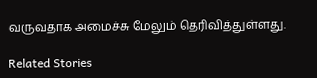வருவதாக அமைச்சு மேலும் தெரிவித்துள்ளது.

Related Stories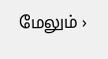மேலும் ›